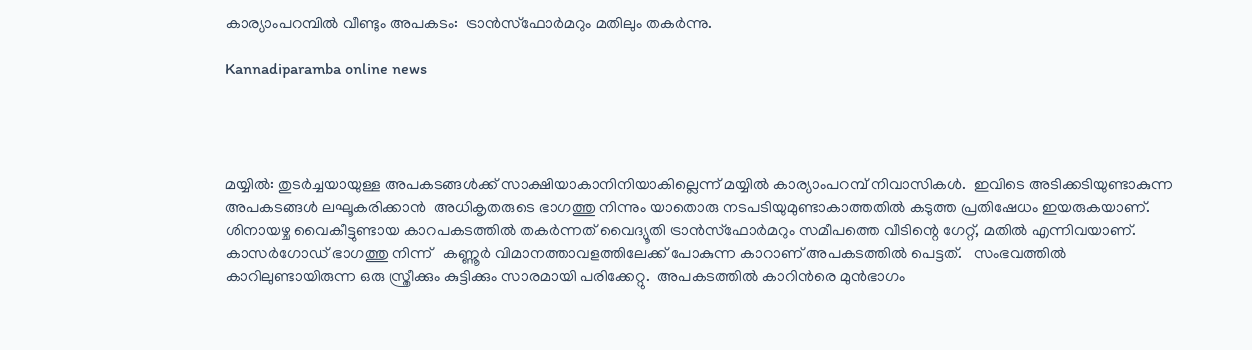കാര്യാംപറമ്പില്‍ വീണ്ടും അപകടം:  ട്രാന്‍സ്‌ഫോര്‍മറും മതിലും തകര്‍ന്നു.

Kannadiparamba online news




മയ്യില്‍: തുടര്‍ച്ചയായുള്ള അപകടങ്ങള്‍ക്ക് സാക്ഷിയാകാനിനിയാകില്ലെന്ന് മയ്യില്‍ കാര്യാംപറമ്പ് നിവാസികള്‍.  ഇവിടെ അടിക്കടിയുണ്ടാകുന്ന അപകടങ്ങള്‍ ലഘൂകരിക്കാന്‍  അധികൃതരുടെ ഭാഗത്തു നിന്നും യാതൊരു നടപടിയുമുണ്ടാകാത്തതില്‍ കടുത്ത പ്രതിഷേധം ഇയരുകയാണ്.  ശിനായഴ്ച വൈകീട്ടുണ്ടായ കാറപകടത്തില്‍ തകര്‍ന്നത് വൈദ്യൂതി ട്രാന്‍സ്‌ഫോര്‍മറും സമീപത്തെ വീടിന്റെ ഗേറ്റ്, മതില്‍ എന്നിവയാണ്.  കാസര്‍ഗോഡ് ഭാഗത്തു നിന്ന്   കണ്ണൂര്‍ വിമാനത്താവളത്തിലേക്ക് പോകുന്ന കാറാണ് അപകടത്തില്‍ പെട്ടത്.   സംഭവത്തില്‍ കാറിലുണ്ടായിരുന്ന ഒരു സ്ത്രീക്കും കുട്ടിക്കും സാരമായി പരിക്കേറ്റു.  അപകടത്തില്‍ കാറിന്‍രെ മുന്‍ഭാഗം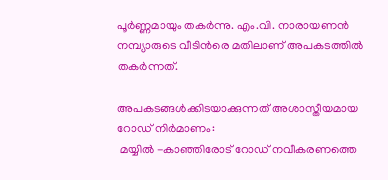പൂര്‍ണ്ണമായും തകര്‍ന്നു. എം.വി. നാരായണന്‍ നമ്പ്യാരുടെ വീടിന്‍രെ മതിലാണ് അപകടത്തില്‍ തകര്‍ന്നത്.

അപകടങ്ങള്‍ക്കിടയാക്കുന്നത് അശാസ്തീയമായ റോഡ് നിര്‍മാണം:
 മയ്യില്‍ -കാഞ്ഞിരോട് റോഡ് നവീകരണത്തെ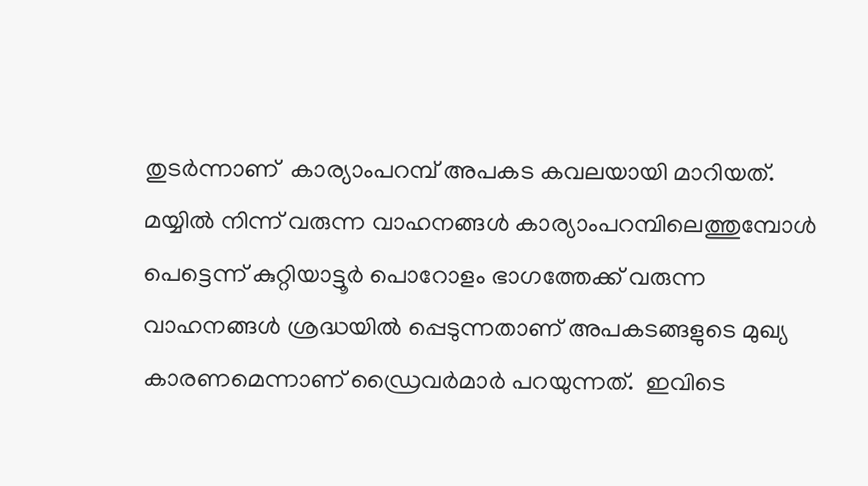തുടര്‍ന്നാണ്  കാര്യാംപറമ്പ് അപകട കവലയായി മാറിയത്.  മയ്യില്‍ നിന്ന് വരുന്ന വാഹനങ്ങള്‍ കാര്യാംപറമ്പിലെത്തുമ്പോള്‍ പെട്ടെന്ന് കുറ്റിയാട്ടൂര്‍ പൊറോളം ഭാഗത്തേക്ക് വരുന്ന വാഹനങ്ങള്‍ ശ്രദ്ധയില്‍ പ്പെടുന്നതാണ് അപകടങ്ങളുടെ മുഖ്യ കാരണമെന്നാണ് ഡ്രൈവര്‍മാര്‍ പറയുന്നത്.  ഇവിടെ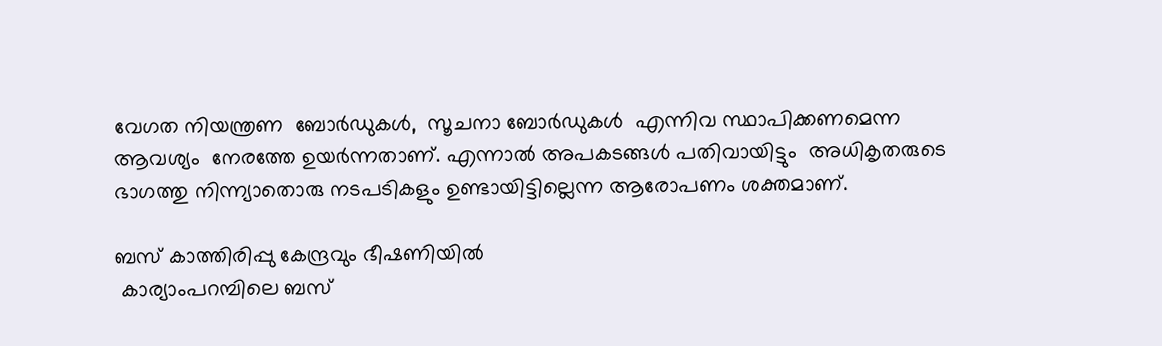വേഗത നിയന്ത്രണ  ബോര്‍ഡുകള്‍,  സൂചനാ ബോര്‍ഡുകള്‍  എന്നിവ സ്ഥാപിക്കണമെന്ന ആവശ്യം  നേരത്തേ ഉയര്‍ന്നതാണ്. എന്നാല്‍ അപകടങ്ങള്‍ പതിവായിട്ടും  അധികൃതരുടെ ഭാഗത്തു നിന്ന്യാതൊരു നടപടികളും ഉണ്ടായിട്ടില്ലെന്ന ആരോപണം ശക്തമാണ്.

ബസ് കാത്തിരിപ്പു കേന്ദ്രവും ഭീഷണിയില്‍
 കാര്യാംപറമ്പിലെ ബസ്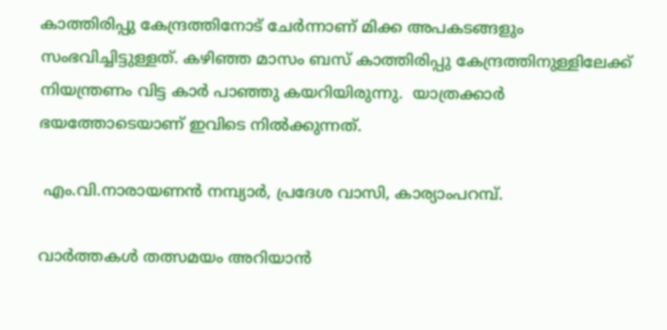കാത്തിരിപ്പു കേന്ദ്രത്തിനോട് ചേര്‍ന്നാണ് മിക്ക അപകടങ്ങളും സംഭവിച്ചിട്ടുള്ളത്. കഴിഞ്ഞ മാസം ബസ് കാത്തിരിപ്പു കേന്ദ്രത്തിനുള്ളിലേക്ക് നിയന്ത്രണം വിട്ട കാര്‍ പാഞ്ഞു കയറിയിരുന്നു.  യാത്രക്കാര്‍ ഭയത്തോടെയാണ് ഇവിടെ നില്‍ക്കുന്നത്.

 എം.വി.നാരായണന്‍ നമ്പ്യാര്‍, പ്രദേശ വാസി, കാര്യാംപറമ്പ്.

വാർത്തകൾ തത്സമയം അറിയാൻ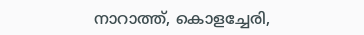നാറാത്ത്, കൊളച്ചേരി,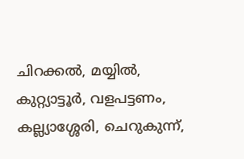ചിറക്കൽ, മയ്യിൽ, കുറ്റ്യാട്ടൂർ, വളപട്ടണം, കല്ല്യാശ്ശേരി, ചെറുകുന്ന്,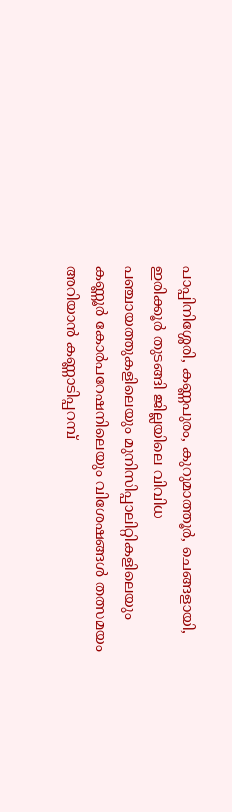പാപ്പിനിശ്ശേരി, കണ്ണപുരം, കുറുമാത്തൂർ, ചെങ്ങളായി, ഇരിക്കൂർ തുടങ്ങി ജില്ലയിലെ വിവിധ പഞ്ചായത്തുകളിലെയും മുനിസിപ്പാലിറ്റികളിലെയും കണ്ണൂർ കോർപറേഷനിലെയും വിശേഷങ്ങൾ തത്സമയം അറിയാൻ കണ്ണാടിപ്പറമ്പ്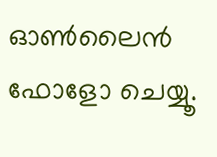ഓൺലൈൻ ഫോളോ ചെയ്യൂ.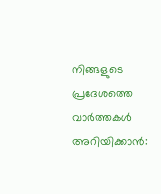നിങ്ങളുടെ പ്രദേശത്തെ വാർത്തകൾ അറിയിക്കാൻ: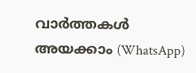വാർത്തകൾ അയക്കാം (WhatsApp)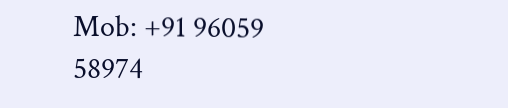Mob: +91 96059 58974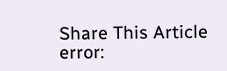Share This Article
error: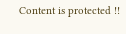Content is protected !!